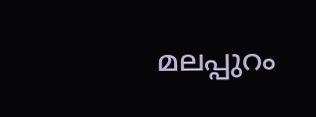മലപ്പുറം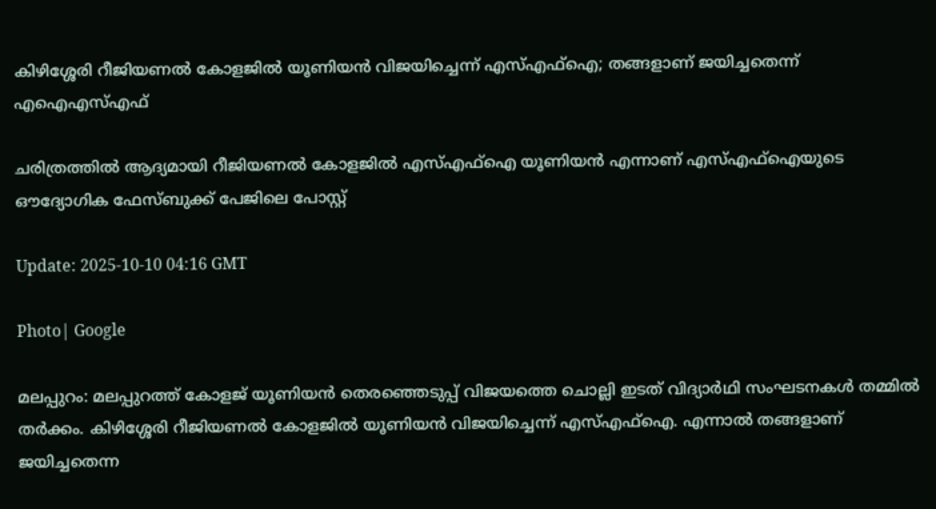കിഴിശ്ശേരി റീജിയണൽ കോളജിൽ യൂണിയൻ വിജയിച്ചെന്ന് എസ്എഫ്ഐ; തങ്ങളാണ് ജയിച്ചതെന്ന് എഐഎസ്എഫ്

ചരിത്രത്തിൽ ആദ്യമായി റീജിയണൽ കോളജിൽ എസ്എഫ്ഐ യൂണിയൻ എന്നാണ് എസ്എഫ്ഐയുടെ ഔദ്യോഗിക ഫേസ്ബുക്ക് പേജിലെ പോസ്റ്റ്

Update: 2025-10-10 04:16 GMT

Photo| Google

മലപ്പുറം: മലപ്പുറത്ത് കോളജ് യൂണിയൻ തെരഞ്ഞെടുപ്പ് വിജയത്തെ ചൊല്ലി ഇടത് വിദ്യാർഥി സംഘടനകൾ തമ്മിൽ തർക്കം. കിഴിശ്ശേരി റീജിയണൽ കോളജിൽ യൂണിയൻ വിജയിച്ചെന്ന് എസ്എഫ്ഐ. എന്നാൽ തങ്ങളാണ് ജയിച്ചതെന്ന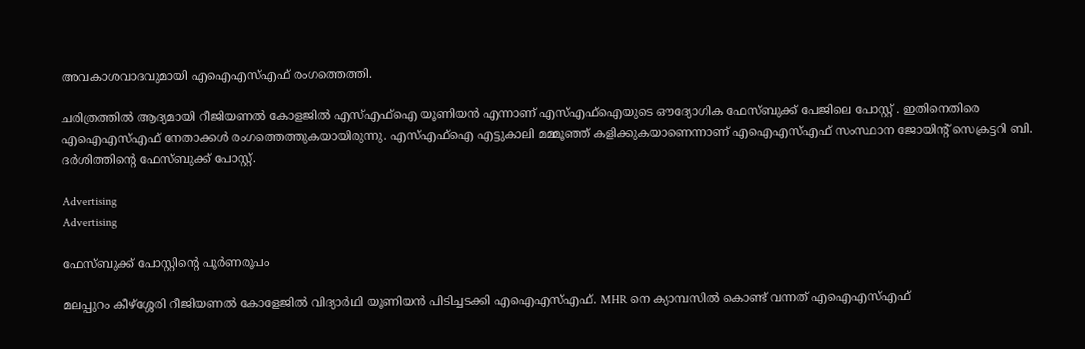അവകാശവാദവുമായി എഐഎസ്എഫ് രംഗത്തെത്തി.

ചരിത്രത്തിൽ ആദ്യമായി റീജിയണൽ കോളജിൽ എസ്എഫ്ഐ യൂണിയൻ എന്നാണ് എസ്എഫ്ഐയുടെ ഔദ്യോഗിക ഫേസ്ബുക്ക് പേജിലെ പോസ്റ്റ് . ഇതിനെതിരെ എഐഎസ്എഫ് നേതാക്കൾ രംഗത്തെത്തുകയായിരുന്നു. എസ്എഫ്ഐ എട്ടുകാലി മമ്മൂഞ്ഞ് കളിക്കുകയാണെന്നാണ് എഐഎസ്എഫ് സംസ്ഥാന ജോയിൻ്റ് സെക്രട്ടറി ബി. ദർശിത്തിൻ്റെ ഫേസ്ബുക്ക് പോസ്റ്റ്.

Advertising
Advertising

ഫേസ്ബുക്ക് പോസ്റ്റിന്‍റെ പൂര്‍ണരൂപം

മലപ്പുറം കീഴ്ശ്ശേരി റീജിയണൽ കോളേജിൽ വിദ്യാർഥി യൂണിയൻ പിടിച്ചടക്കി എഐഎസ്എഫ്. MHR നെ ക്യാമ്പസിൽ കൊണ്ട് വന്നത് എഐഎസ്എഫ്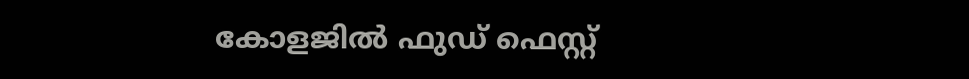കോളജിൽ ഫുഡ് ഫെസ്റ്റ്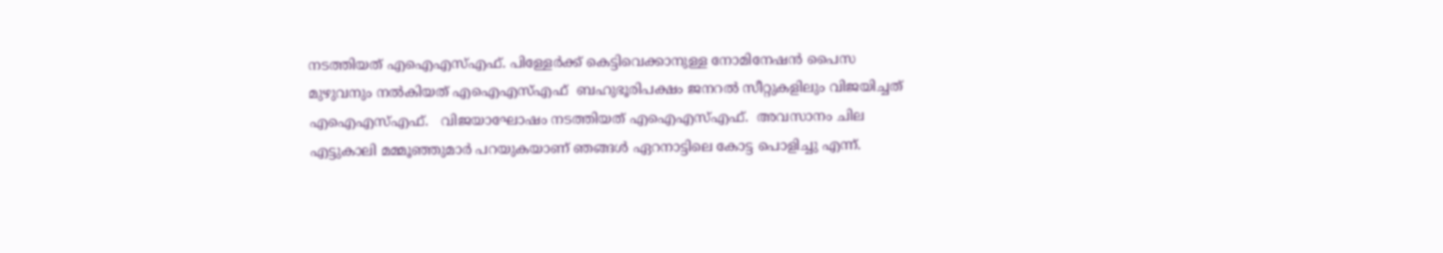നടത്തിയത് എഐഎസ്എഫ്. പിള്ളേർക്ക് കെട്ടിവെക്കാനുള്ള നോമിനേഷൻ പൈസ മുഴുവനും നൽകിയത് എഐഎസ്എഫ്  ബഹുഭൂരിപക്ഷം ജനറൽ സീറ്റുകളിലും വിജയിച്ചത് എഐഎസ്എഫ്.   വിജയാഘോഷം നടത്തിയത് എഐഎസ്എഫ്.  അവസാനം ചില എട്ടുകാലി മമ്മൂഞ്ഞുമാർ പറയുകയാണ് ഞങ്ങൾ ഏറനാട്ടിലെ കോട്ട പൊളിച്ചു എന്ന്.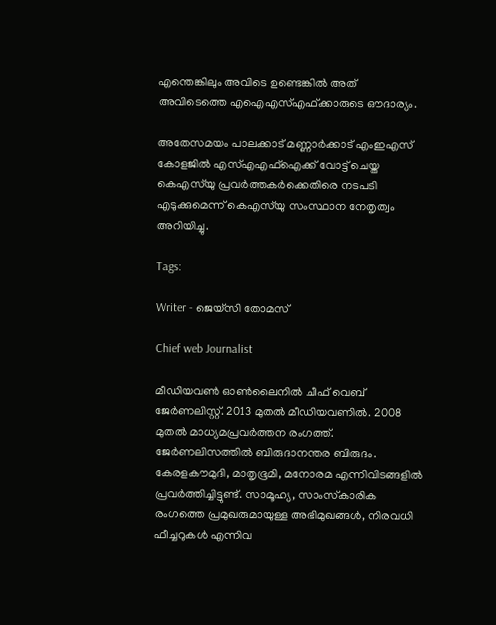എന്തെങ്കിലും അവിടെ ഉണ്ടെങ്കിൽ അത് അവിടെത്തെ എഐഎസ്എഫ്ക്കാരുടെ ഔദാര്യം.

അതേസമയം പാലക്കാട് മണ്ണാര്‍ക്കാട് എംഇഎസ് കോളജിൽ എസ്എഎഫ്ഐക്ക് വോട്ട് ചെയ്ത കെഎസ്‍യു പ്രവര്‍ത്തകര്‍ക്കെതിരെ നടപടി എടുക്കുമെന്ന് കെഎസ്‍യു സംസ്ഥാന നേതൃത്വം അറിയിച്ചു.

Tags:

Writer - ജെയ്സി തോമസ്

Chief web Journalist

മീഡിയവൺ ഓൺലൈനിൽ ചീഫ് വെബ് ജേർണലിസ്റ്റ്. 2013 മുതൽ മീഡിയവണിൽ. 2008 മുതൽ മാധ്യമപ്രവർത്തന രംഗത്ത്. ജേർണലിസത്തിൽ ബിരുദാനന്തര ബിരുദം. കേരളകൗമുദി, മാതൃഭൂമി, മനോരമ എന്നിവിടങ്ങളിൽ പ്രവർത്തിച്ചിട്ടുണ്ട്. സാമൂഹ്യ, സാംസ്‌കാരിക രംഗത്തെ പ്രമുഖരുമായുള്ള അഭിമുഖങ്ങൾ, നിരവധി ഫീച്ചറുകൾ എന്നിവ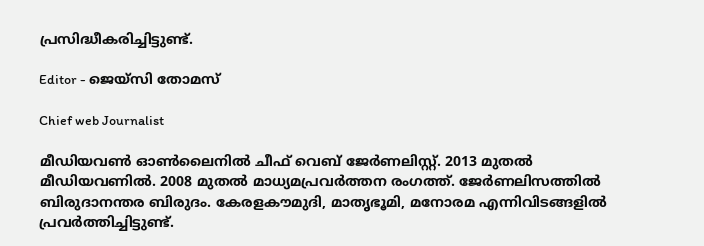പ്രസിദ്ധീകരിച്ചിട്ടുണ്ട്.

Editor - ജെയ്സി തോമസ്

Chief web Journalist

മീഡിയവൺ ഓൺലൈനിൽ ചീഫ് വെബ് ജേർണലിസ്റ്റ്. 2013 മുതൽ മീഡിയവണിൽ. 2008 മുതൽ മാധ്യമപ്രവർത്തന രംഗത്ത്. ജേർണലിസത്തിൽ ബിരുദാനന്തര ബിരുദം. കേരളകൗമുദി, മാതൃഭൂമി, മനോരമ എന്നിവിടങ്ങളിൽ പ്രവർത്തിച്ചിട്ടുണ്ട്.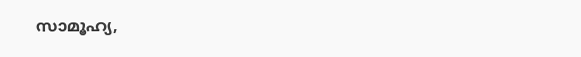സാമൂഹ്യ,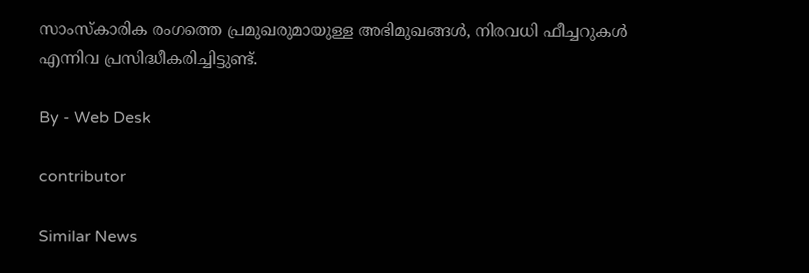സാംസ്‌കാരിക രംഗത്തെ പ്രമുഖരുമായുള്ള അഭിമുഖങ്ങൾ, നിരവധി ഫീച്ചറുകൾ എന്നിവ പ്രസിദ്ധീകരിച്ചിട്ടുണ്ട്.

By - Web Desk

contributor

Similar News